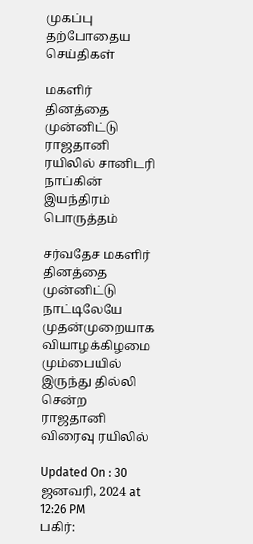முகப்பு
தற்போதைய செய்திகள்

மகளிர் தினத்தை முன்னிட்டு ராஜதானி ரயிலில் சானிடரி நாப்கின் இயந்திரம் பொருத்தம்

சர்வதேச மகளிர் தினத்தை முன்னிட்டு நாட்டிலேயே முதன்முறையாக வியாழக்கிழமை மும்பையில் இருந்து தில்லி சென்ற ராஜதானி விரைவு ரயிலில்

Updated On : 30 ஜனவரி, 2024 at 12:26 PM
பகிர்: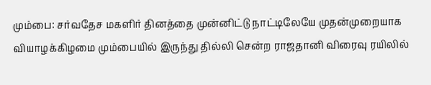மும்பை: சர்வதேச மகளிர் தினத்தை முன்னிட்டு நாட்டிலேயே முதன்முறையாக வியாழக்கிழமை மும்பையில் இருந்து தில்லி சென்ற ராஜதானி விரைவு ரயிலில்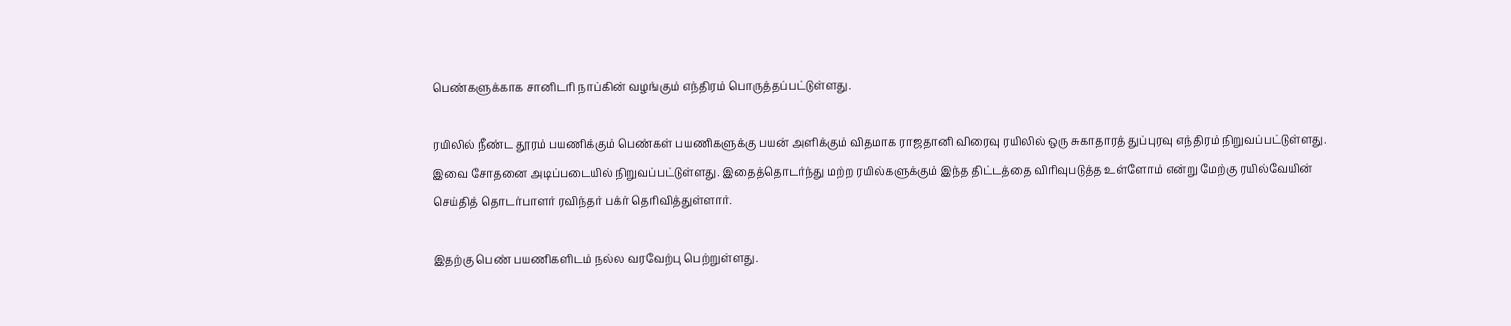பெண்களுக்காக சானிடரி நாப்கின் வழங்கும் எந்திரம் பொருத்தப்பட்டுள்ளது.

ரயிலில் நீண்ட தூரம் பயணிக்கும் பெண்கள் பயணிகளுக்கு பயன் அளிக்கும் விதமாக ராஜதானி விரைவு ரயிலில் ஒரு சுகாதாரத் துப்புரவு எந்திரம் நிறுவப்பட்டுள்ளது. இவை சோதனை அடிப்படையில் நிறுவப்பட்டுள்ளது. இதைத்தொடர்ந்து மற்ற ரயில்களுக்கும் இந்த திட்டத்தை விரிவுபடுத்த உள்ளோம் என்று மேற்கு ரயில்வேயின் செய்தித் தொடர்பாளர் ரவிந்தர் பக்ர் தெரிவித்துள்ளார்.

இதற்கு பெண் பயணிகளிடம் நல்ல வரவேற்பு பெற்றுள்ளது.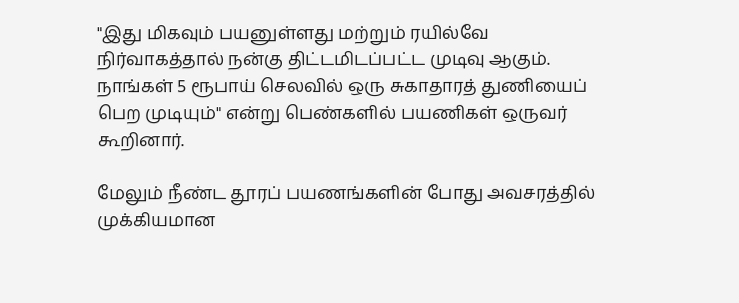"இது மிகவும் பயனுள்ளது மற்றும் ரயில்வே நிர்வாகத்தால் நன்கு திட்டமிடப்பட்ட முடிவு ஆகும். நாங்கள் 5 ரூபாய் செலவில் ஒரு சுகாதாரத் துணியைப் பெற முடியும்" என்று பெண்களில் பயணிகள் ஒருவர் கூறினார்.

மேலும் நீண்ட தூரப் பயணங்களின் போது அவசரத்தில் முக்கியமான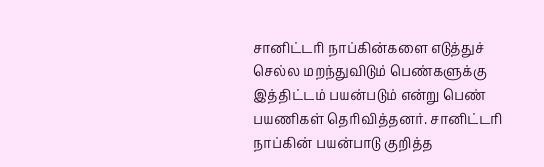சானிட்டரி நாப்கின்களை எடுத்துச் செல்ல மறந்துவிடும் பெண்களுக்கு இத்திட்டம் பயன்படும் என்று பெண் பயணிகள் தெரிவித்தனர். சானிட்டரி நாப்கின் பயன்பாடு குறித்த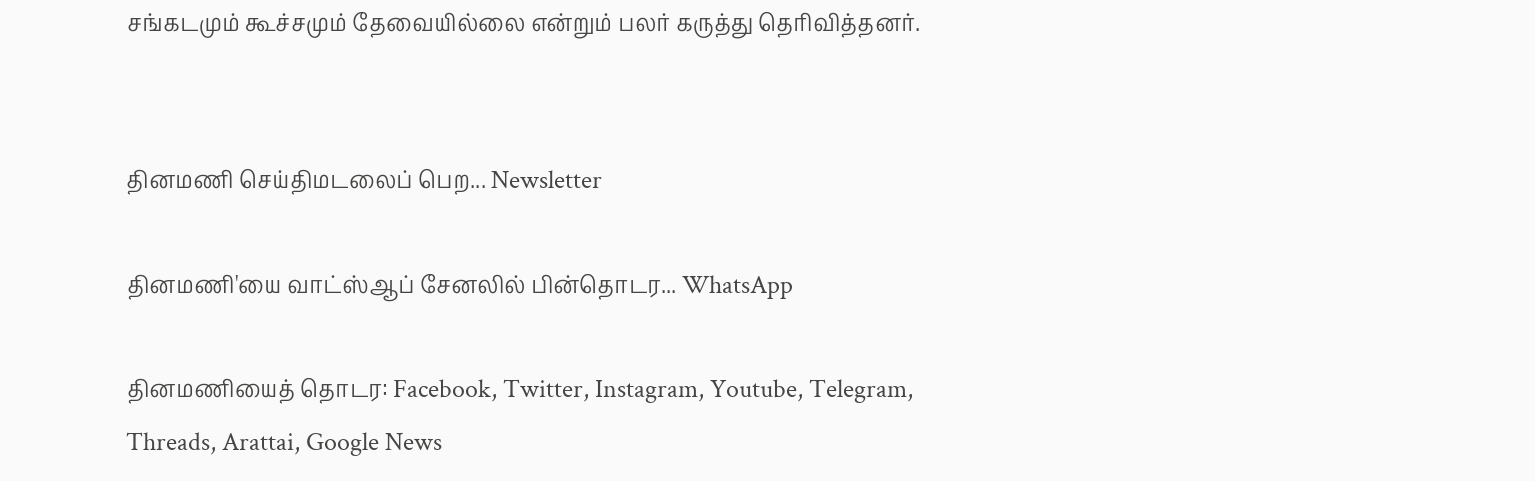சங்கடமும் கூச்சமும் தேவையில்லை என்றும் பலர் கருத்து தெரிவித்தனர்.


தினமணி செய்திமடலைப் பெற... Newsletter

தினமணி'யை வாட்ஸ்ஆப் சேனலில் பின்தொடர... WhatsApp

தினமணியைத் தொடர: Facebook, Twitter, Instagram, Youtube, Telegram, Threads, Arattai, Google News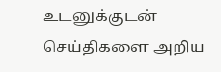உடனுக்குடன் செய்திகளை அறிய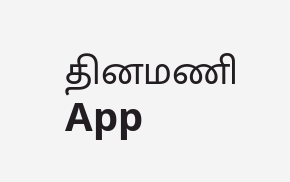தினமணி App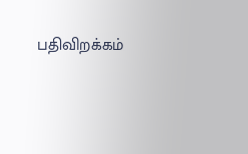பதிவிறக்கம்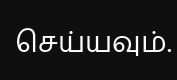செய்யவும்.